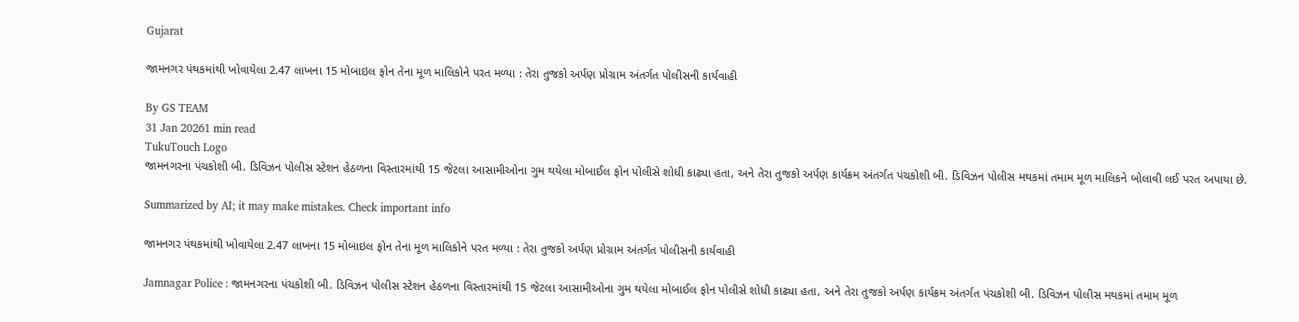Gujarat

જામનગર પંથકમાંથી ખોવાયેલા 2.47 લાખના 15 મોબાઇલ ફોન તેના મૂળ માલિકોને પરત મળ્યા : તેરા તુજકો અર્પણ પ્રોગ્રામ અંતર્ગત પોલીસની કાર્યવાહી

By GS TEAM
31 Jan 20261 min read
TukuTouch Logo
જામનગરના પંચકોશી બી. ડિવિઝન પોલીસ સ્ટેશન હેઠળના વિસ્તારમાંથી 15 જેટલા આસામીઓના ગુમ થયેલા મોબાઈલ ફોન પોલીસે શોધી કાઢ્યા હતા, અને તેરા તુજકો અર્પણ કાર્યક્રમ અંતર્ગત પંચકોશી બી. ડિવિઝન પોલીસ મથકમાં તમામ મૂળ માલિકને બોલાવી લઈ પરત અપાયા છે.

Summarized by AI; it may make mistakes. Check important info

જામનગર પંથકમાંથી ખોવાયેલા 2.47 લાખના 15 મોબાઇલ ફોન તેના મૂળ માલિકોને પરત મળ્યા : તેરા તુજકો અર્પણ પ્રોગ્રામ અંતર્ગત પોલીસની કાર્યવાહી

Jamnagar Police : જામનગરના પંચકોશી બી. ડિવિઝન પોલીસ સ્ટેશન હેઠળના વિસ્તારમાંથી 15 જેટલા આસામીઓના ગુમ થયેલા મોબાઈલ ફોન પોલીસે શોધી કાઢ્યા હતા, અને તેરા તુજકો અર્પણ કાર્યક્રમ અંતર્ગત પંચકોશી બી. ડિવિઝન પોલીસ મથકમાં તમામ મૂળ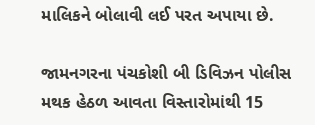માલિકને બોલાવી લઈ પરત અપાયા છે.

જામનગરના પંચકોશી બી ડિવિઝન પોલીસ મથક હેઠળ આવતા વિસ્તારોમાંથી 15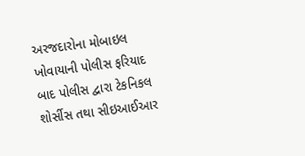અરજદારોના મોબાઇલ ખોવાયાની પોલીસ ફરિયાદ બાદ પોલીસ દ્વારા ટેકનિકલ શોર્સીસ તથા સીઇઆઈઆર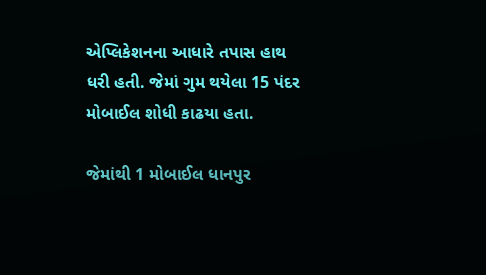એપ્લિકેશનના આધારે તપાસ હાથ ધરી હતી. જેમાં ગુમ થયેલા 15 પંદર મોબાઈલ શોધી કાઢયા હતા.

જેમાંથી 1 મોબાઈલ ધાનપુર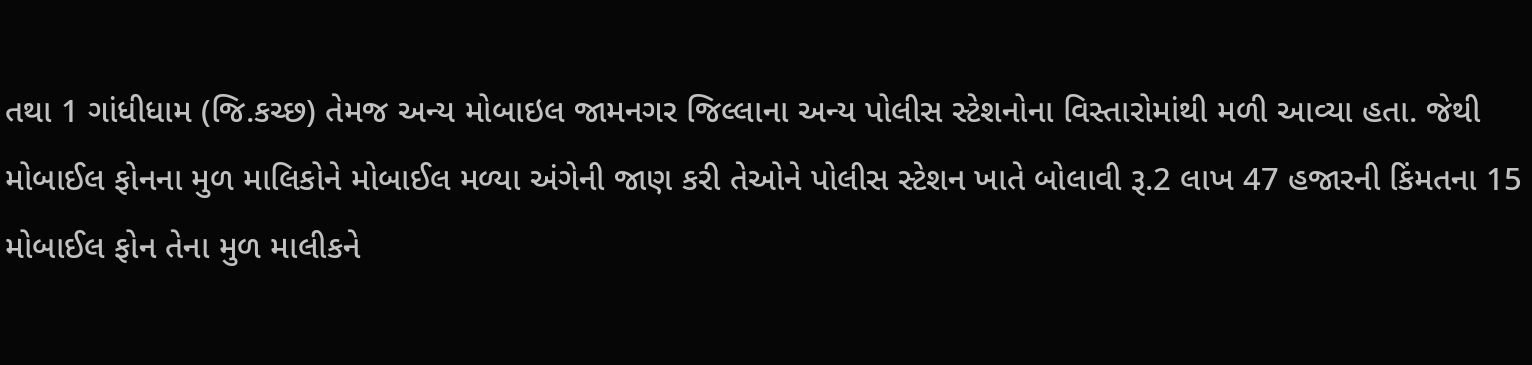તથા 1 ગાંધીધામ (જિ.કચ્છ) તેમજ અન્ય મોબાઇલ જામનગર જિલ્લાના અન્ય પોલીસ સ્ટેશનોના વિસ્તારોમાંથી મળી આવ્યા હતા. જેથી મોબાઈલ ફોનના મુળ માલિકોને મોબાઈલ મળ્યા અંગેની જાણ કરી તેઓને પોલીસ સ્ટેશન ખાતે બોલાવી રૂ.2 લાખ 47 હજારની કિંમતના 15 મોબાઈલ ફોન તેના મુળ માલીકને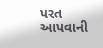પરત આપવાની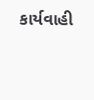કાર્યવાહી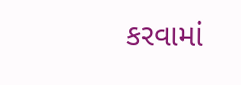કરવામાં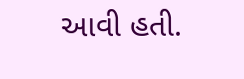આવી હતી.